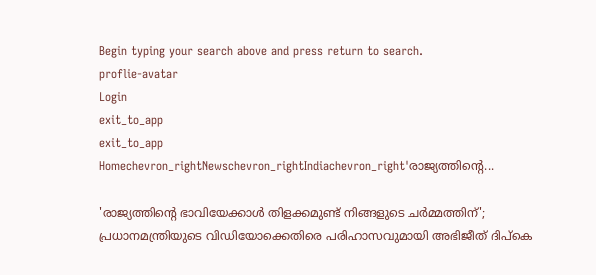Begin typing your search above and press return to search.
proflie-avatar
Login
exit_to_app
exit_to_app
Homechevron_rightNewschevron_rightIndiachevron_right'രാജ്യത്തിന്റെ...

'രാജ്യത്തിന്റെ ഭാവിയേക്കാൾ തിളക്കമുണ്ട് നിങ്ങളുടെ ചർമ്മത്തിന്'; പ്രധാനമന്ത്രിയുടെ വിഡിയോക്കെതിരെ പരിഹാസവുമായി അഭിജീത് ദിപ്കെ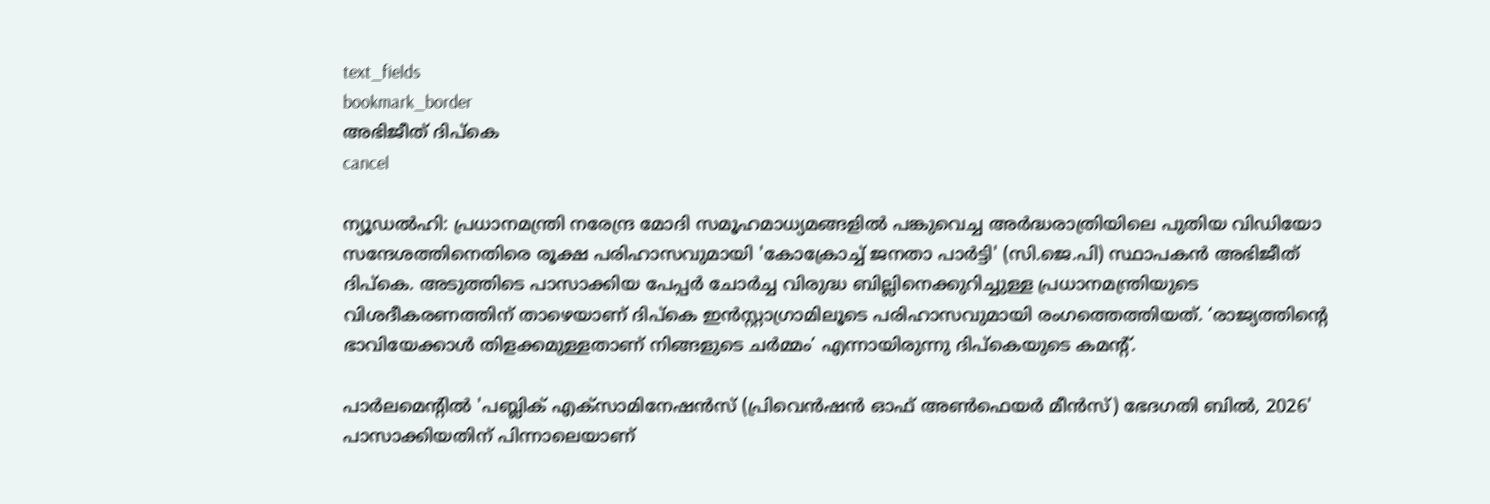text_fields
bookmark_border
അഭിജീത് ദിപ്കെ
cancel

ന്യൂഡൽഹി: പ്രധാനമന്ത്രി നരേന്ദ്ര മോദി സമൂഹമാധ്യമങ്ങളിൽ പങ്കുവെച്ച അർദ്ധരാത്രിയിലെ പുതിയ വിഡിയോ സന്ദേശത്തിനെതിരെ രൂക്ഷ പരിഹാസവുമായി 'കോക്രോച്ച് ജനതാ പാർട്ടി' (സി.ജെ.പി) സ്ഥാപകൻ അഭിജീത് ദിപ്കെ. അടുത്തിടെ പാസാക്കിയ പേപ്പർ ചോർച്ച വിരുദ്ധ ബില്ലിനെക്കുറിച്ചുള്ള പ്രധാനമന്ത്രിയുടെ വിശദീകരണത്തിന് താഴെയാണ് ദിപ്കെ ഇൻസ്റ്റാഗ്രാമിലൂടെ പരിഹാസവുമായി രംഗത്തെത്തിയത്. ‘രാജ്യത്തിന്റെ ഭാവിയേക്കാൾ തിളക്കമുള്ളതാണ് നിങ്ങളുടെ ചർമ്മം’ എന്നായിരുന്നു ദിപ്കെയുടെ കമന്റ്.

പാർലമെന്റിൽ 'പബ്ലിക് എക്സാമിനേഷൻസ് (പ്രിവെൻഷൻ ഓഫ് അൺഫെയർ മീൻസ്) ഭേദഗതി ബിൽ, 2026' പാസാക്കിയതിന് പിന്നാലെയാണ്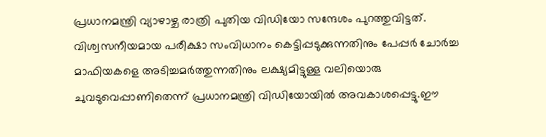പ്രധാനമന്ത്രി വ്യാഴാഴ്ച രാത്രി പുതിയ വിഡിയോ സന്ദേശം പുറത്തുവിട്ടത്. വിശ്വസനീയമായ പരീക്ഷാ സംവിധാനം കെട്ടിപ്പടുക്കുന്നതിനും പേപ്പർ ചോർച്ച മാഫിയകളെ അടിച്ചമർത്തുന്നതിനും ലക്ഷ്യമിട്ടുള്ള വലിയൊരു ചുവടുവെപ്പാണിതെന്ന് പ്രധാനമന്ത്രി വിഡിയോയിൽ അവകാശപ്പെട്ടു.ഈ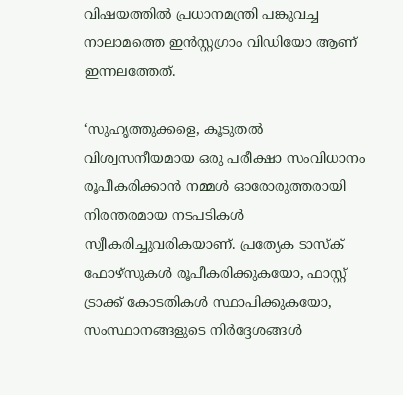വിഷയത്തിൽ പ്രധാനമന്ത്രി പങ്കുവച്ച നാലാമത്തെ ഇൻസ്റ്റഗ്രാം വിഡിയോ ആണ് ഇന്നലത്തേത്.

‘സുഹൃത്തുക്കളെ, കൂടുതൽ വിശ്വസനീയമായ ഒരു പരീക്ഷാ സംവിധാനം രൂപീകരിക്കാൻ നമ്മൾ ഓരോരുത്തരായി നിരന്തരമായ നടപടികൾ സ്വീകരിച്ചുവരികയാണ്. പ്രത്യേക ടാസ്ക് ഫോഴ്സുകൾ രൂപീകരിക്കുകയോ, ഫാസ്റ്റ് ട്രാക്ക് കോടതികൾ സ്ഥാപിക്കുകയോ, സംസ്ഥാനങ്ങളുടെ നിർദ്ദേശങ്ങൾ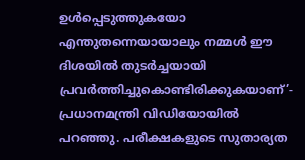ഉൾപ്പെടുത്തുകയോ എന്തുതന്നെയായാലും നമ്മൾ ഈ ദിശയിൽ തുടർച്ചയായി പ്രവർത്തിച്ചുകൊണ്ടിരിക്കുകയാണ്’- പ്രധാനമന്ത്രി വിഡിയോയിൽ പറഞ്ഞു. പരീക്ഷകളുടെ സുതാര്യത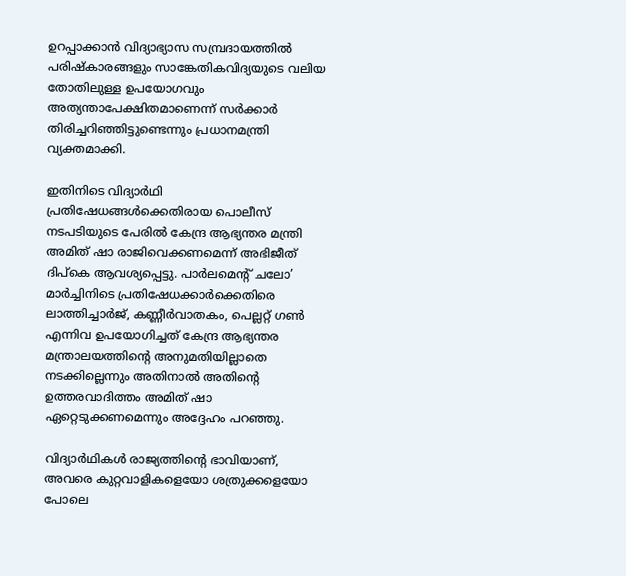ഉറപ്പാക്കാൻ വിദ്യാഭ്യാസ സമ്പ്രദായത്തിൽ പരിഷ്കാരങ്ങളും സാങ്കേതികവിദ്യയുടെ വലിയ തോതിലുള്ള ഉപയോഗവും അത്യന്താപേക്ഷിതമാണെന്ന് സർക്കാർ തിരിച്ചറിഞ്ഞിട്ടുണ്ടെന്നും പ്രധാനമന്ത്രി വ്യക്തമാക്കി.

ഇതിനിടെ വിദ്യാർഥി പ്രതിഷേധങ്ങൾക്കെതിരായ പൊലീസ് നടപടിയുടെ പേരിൽ കേന്ദ്ര ആഭ്യന്തര മന്ത്രി അമിത് ഷാ രാജിവെക്കണമെന്ന് അഭിജീത് ദിപ്കെ ആവശ്യപ്പെട്ടു. പാർലമെന്റ് ചലോ’ മാർച്ചിനിടെ പ്രതിഷേധക്കാർക്കെതിരെ ലാത്തിച്ചാർജ്, കണ്ണീർവാതകം, പെല്ലറ്റ് ഗൺ എന്നിവ ഉപയോഗിച്ചത് കേന്ദ്ര ആഭ്യന്തര മന്ത്രാലയത്തിന്റെ അനുമതിയില്ലാതെ നടക്കില്ലെന്നും അതിനാൽ അതിന്റെ ഉത്തരവാദിത്തം അമിത് ഷാ ഏറ്റെടുക്കണമെന്നും അദ്ദേഹം പറഞ്ഞു.

വിദ്യാർഥികൾ രാജ്യത്തിന്റെ ഭാവിയാണ്, അവരെ കുറ്റവാളികളെയോ ശത്രുക്കളെയോ പോലെ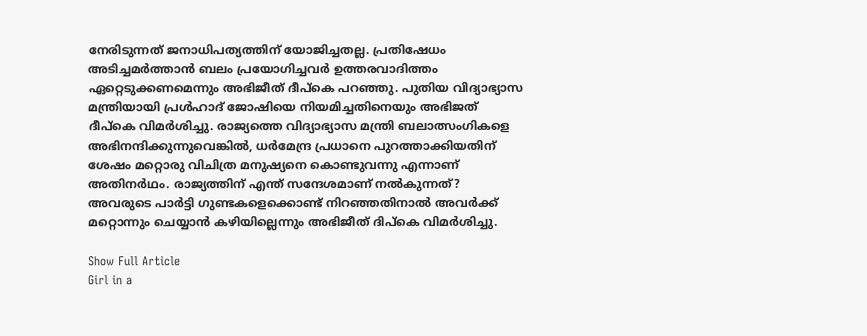നേരിടുന്നത് ജനാധിപത്യത്തിന് യോജിച്ചതല്ല. പ്രതിഷേധം അടിച്ചമർത്താൻ ബലം പ്രയോഗിച്ചവർ ഉത്തരവാദിത്തം ഏറ്റെടുക്കണമെന്നും അഭിജീത് ദീപ്കെ പറഞ്ഞു. പുതിയ വിദ്യാഭ്യാസ മന്ത്രിയായി പ്രൾഹാദ് ജോഷിയെ നിയമിച്ചതിനെയും അഭിജത് ദീപ്കെ വിമർശിച്ചു. രാജ്യത്തെ വിദ്യാഭ്യാസ മന്ത്രി ബലാത്സംഗികളെ അഭിനന്ദിക്കുന്നുവെങ്കിൽ, ധർമേന്ദ്ര പ്രധാനെ പുറത്താക്കിയതിന് ശേഷം മറ്റൊരു വിചിത്ര മനുഷ്യനെ കൊണ്ടുവന്നു എന്നാണ് അതിനർഥം. രാജ്യത്തിന് എന്ത് സന്ദേശമാണ് നൽകുന്നത്? അവരുടെ പാർട്ടി ഗുണ്ടകളെക്കൊണ്ട് നിറഞ്ഞതിനാൽ അവർക്ക് മറ്റൊന്നും ചെയ്യാൻ കഴിയില്ലെന്നും അഭിജീത് ദിപ്കെ വിമർശിച്ചു.

Show Full Article
Girl in a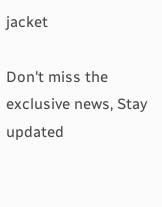jacket

Don't miss the exclusive news, Stay updated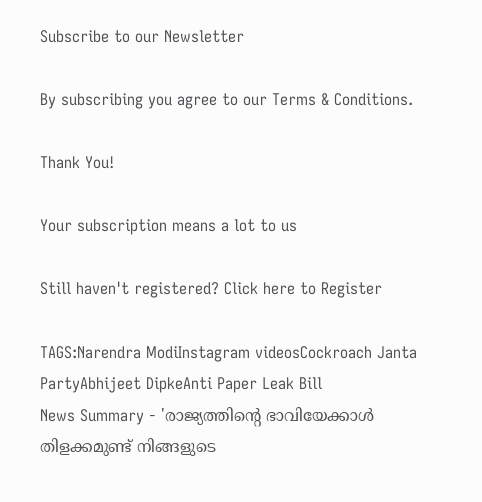Subscribe to our Newsletter

By subscribing you agree to our Terms & Conditions.

Thank You!

Your subscription means a lot to us

Still haven't registered? Click here to Register

TAGS:Narendra ModiInstagram videosCockroach Janta PartyAbhijeet DipkeAnti Paper Leak Bill
News Summary - 'രാജ്യത്തിന്റെ ഭാവിയേക്കാൾ തിളക്കമുണ്ട് നിങ്ങളുടെ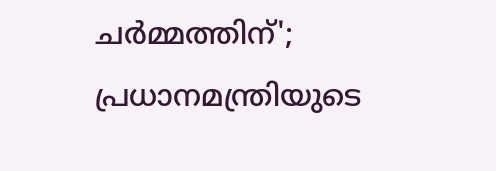ചർമ്മത്തിന്'; പ്രധാനമന്ത്രിയുടെ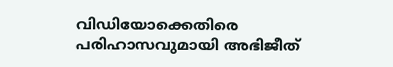വിഡിയോക്കെതിരെ പരിഹാസവുമായി അഭിജീത്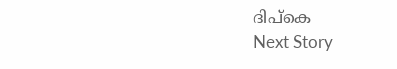ദിപ്കെ
Next Story